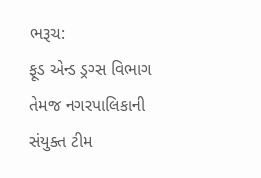ભરૂચ:
ફૂડ એન્ડ ડ્રગ્સ વિભાગ તેમજ નગરપાલિકાની સંયુક્ત ટીમ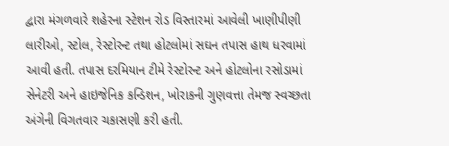દ્વારા મંગળવારે શહેરના સ્ટેશન રોડ વિસ્તારમાં આવેલી ખાણીપીણી લારીઓ, સ્ટોલ, રેસ્ટોરન્ટ તથા હોટલોમાં સઘન તપાસ હાથ ધરવામાં આવી હતી. તપાસ દરમિયાન ટીમે રેસ્ટોરન્ટ અને હોટલોના રસોડામાં સેનેટરી અને હાઇજેનિક કન્ડિશન, ખોરાકની ગુણવત્તા તેમજ સ્વચ્છતા અંગેની વિગતવાર ચકાસણી કરી હતી.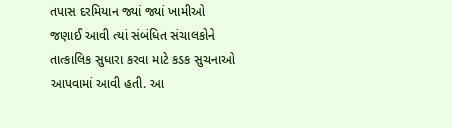તપાસ દરમિયાન જ્યાં જ્યાં ખામીઓ જણાઈ આવી ત્યાં સંબંધિત સંચાલકોને તાત્કાલિક સુધારા કરવા માટે કડક સુચનાઓ આપવામાં આવી હતી. આ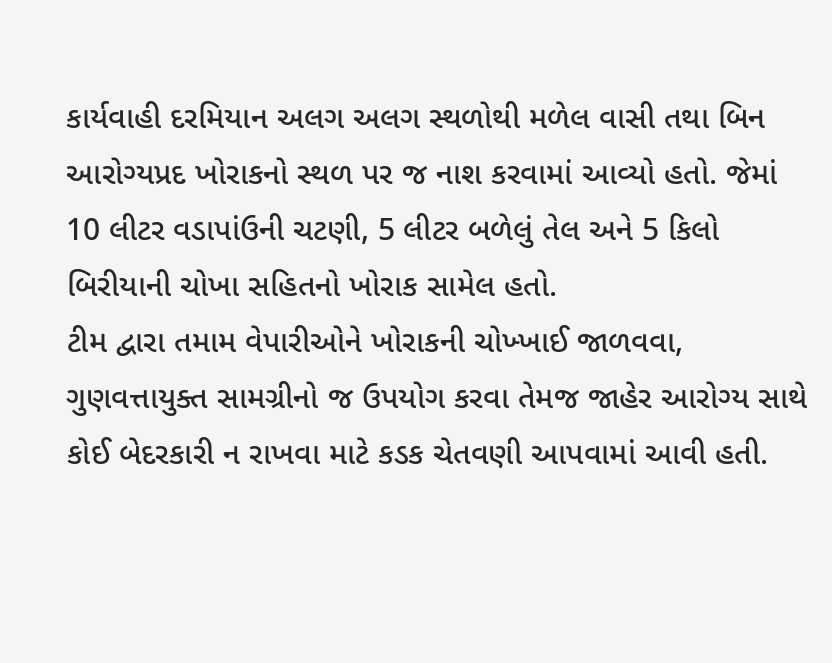કાર્યવાહી દરમિયાન અલગ અલગ સ્થળોથી મળેલ વાસી તથા બિન આરોગ્યપ્રદ ખોરાકનો સ્થળ પર જ નાશ કરવામાં આવ્યો હતો. જેમાં 10 લીટર વડાપાંઉની ચટણી, 5 લીટર બળેલું તેલ અને 5 કિલો બિરીયાની ચોખા સહિતનો ખોરાક સામેલ હતો.
ટીમ દ્વારા તમામ વેપારીઓને ખોરાકની ચોખ્ખાઈ જાળવવા, ગુણવત્તાયુક્ત સામગ્રીનો જ ઉપયોગ કરવા તેમજ જાહેર આરોગ્ય સાથે કોઈ બેદરકારી ન રાખવા માટે કડક ચેતવણી આપવામાં આવી હતી.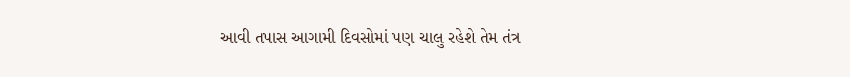આવી તપાસ આગામી દિવસોમાં પણ ચાલુ રહેશે તેમ તંત્ર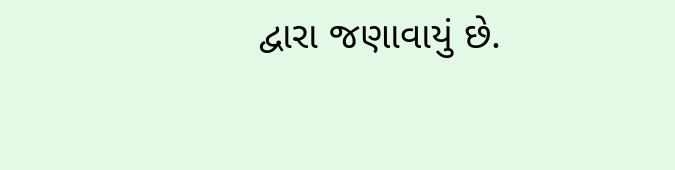દ્વારા જણાવાયું છે.